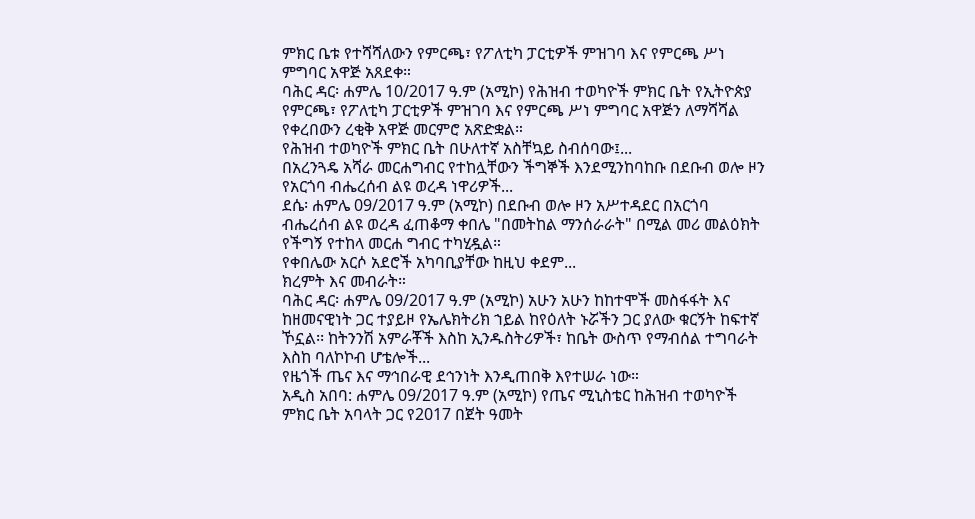ምክር ቤቱ የተሻሻለውን የምርጫ፣ የፖለቲካ ፓርቲዎች ምዝገባ እና የምርጫ ሥነ ምግባር አዋጅ አጸደቀ።
ባሕር ዳር፡ ሐምሌ 10/2017 ዓ.ም (አሚኮ) የሕዝብ ተወካዮች ምክር ቤት የኢትዮጵያ የምርጫ፣ የፖለቲካ ፓርቲዎች ምዝገባ እና የምርጫ ሥነ ምግባር አዋጅን ለማሻሻል የቀረበውን ረቂቅ አዋጅ መርምሮ አጽድቋል።
የሕዝብ ተወካዮች ምክር ቤት በሁለተኛ አስቸኳይ ስብሰባው፤...
በአረንጓዴ አሻራ መርሐግብር የተከሏቸውን ችግኞች እንደሚንከባከቡ በደቡብ ወሎ ዞን የአርጎባ ብሔረሰብ ልዩ ወረዳ ነዋሪዎች...
ደሴ፡ ሐምሌ 09/2017 ዓ.ም (አሚኮ) በደቡብ ወሎ ዞን አሥተዳደር በአርጎባ ብሔረሰብ ልዩ ወረዳ ፈጠቆማ ቀበሌ "በመትከል ማንሰራራት" በሚል መሪ መልዕክት የችግኝ የተከላ መርሐ ግብር ተካሂዷል።
የቀበሌው አርሶ አደሮች አካባቢያቸው ከዚህ ቀደም...
ክረምት እና መብራት።
ባሕር ዳር፡ ሐምሌ 09/2017 ዓ.ም (አሚኮ) አሁን አሁን ከከተሞች መስፋፋት እና ከዘመናዊነት ጋር ተያይዞ የኤሌክትሪክ ኀይል ከየዕለት ኑሯችን ጋር ያለው ቁርኝት ከፍተኛ ኾኗል፡፡ ከትንንሽ አምራቾች እስከ ኢንዱስትሪዎች፣ ከቤት ውስጥ የማብሰል ተግባራት እስከ ባለኮኮብ ሆቴሎች...
የዜጎች ጤና እና ማኅበራዊ ደኅንነት እንዲጠበቅ እየተሠራ ነው።
አዲስ አበባ: ሐምሌ 09/2017 ዓ.ም (አሚኮ) የጤና ሚኒስቴር ከሕዝብ ተወካዮች ምክር ቤት አባላት ጋር የ2017 በጀት ዓመት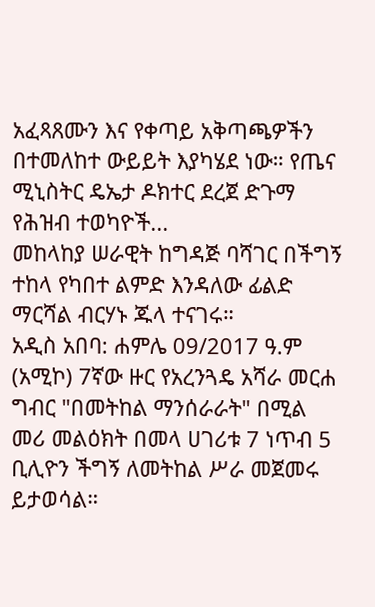አፈጻጸሙን እና የቀጣይ አቅጣጫዎችን በተመለከተ ውይይት እያካሄደ ነው። የጤና ሚኒስትር ዴኤታ ዶክተር ደረጀ ድጉማ የሕዝብ ተወካዮች...
መከላከያ ሠራዊት ከግዳጅ ባሻገር በችግኝ ተከላ የካበተ ልምድ እንዳለው ፊልድ ማርሻል ብርሃኑ ጁላ ተናገሩ።
አዲስ አበባ: ሐምሌ 09/2017 ዓ.ም (አሚኮ) 7ኛው ዙር የአረንጓዴ አሻራ መርሐ ግብር "በመትከል ማንሰራራት" በሚል መሪ መልዕክት በመላ ሀገሪቱ 7 ነጥብ 5 ቢሊዮን ችግኝ ለመትከል ሥራ መጀመሩ ይታወሳል።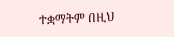ተቋማትም በዚህ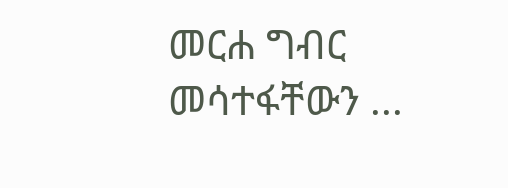መርሐ ግብር መሳተፋቸውን ...